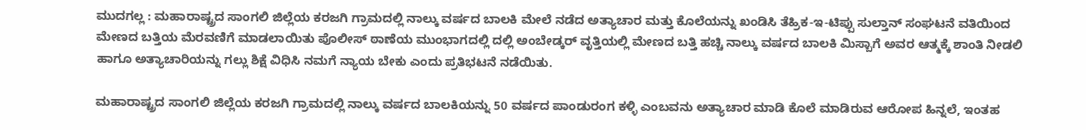ಮುದಗಲ್ಲ : ಮಹಾರಾಷ್ಟ್ರದ ಸಾಂಗಲಿ ಜಿಲ್ಲೆಯ ಕರಜಗಿ ಗ್ರಾಮದಲ್ಲಿ ನಾಲ್ಕು ವರ್ಷದ ಬಾಲಕಿ ಮೇಲೆ ನಡೆದ ಅತ್ಯಾಚಾರ ಮತ್ತು ಕೊಲೆಯನ್ನು ಖಂಡಿಸಿ ತೆಹ್ರಿಕ-ಇ-ಟಿಪ್ಪು ಸುಲ್ತಾನ್ ಸಂಘಟನೆ ವತಿಯಿಂದ ಮೇಣದ ಬತ್ತಿಯ ಮೆರವಣಿಗೆ ಮಾಡಲಾಯಿತು ಪೊಲೀಸ್ ಠಾಣೆಯ ಮುಂಭಾಗದಲ್ಲಿ ದಲ್ಲಿ ಅಂಬೇಡ್ಕರ್ ವೃತ್ತಿಯಲ್ಲಿ ಮೇಣದ ಬತ್ತಿ ಹಚ್ಚಿ ನಾಲ್ಕು ವರ್ಷದ ಬಾಲಕಿ ಮಿಸ್ಬಾಗೆ ಅವರ ಆತ್ಮಕ್ಕೆ ಶಾಂತಿ ನೀಡಲಿ ಹಾಗೂ ಅತ್ಯಾಚಾರಿಯನ್ನು ಗಲ್ಲು ಶಿಕ್ಷೆ ವಿಧಿಸಿ ನಮಗೆ ನ್ಯಾಯ ಬೇಕು ಎಂದು ಪ್ರತಿಭಟನೆ ನಡೆಯಿತು.

ಮಹಾರಾಷ್ಟ್ರದ ಸಾಂಗಲಿ ಜಿಲ್ಲೆಯ ಕರಜಗಿ ಗ್ರಾಮದಲ್ಲಿ ನಾಲ್ಕು ವರ್ಷದ ಬಾಲಕಿಯನ್ನು 50 ವರ್ಷದ ಪಾಂಡುರಂಗ ಕಳ್ಳಿ ಎಂಬವನು ಅತ್ಯಾಚಾರ ಮಾಡಿ ಕೊಲೆ ಮಾಡಿರುವ ಆರೋಪ ಹಿನ್ನಲೆ, ಇಂತಹ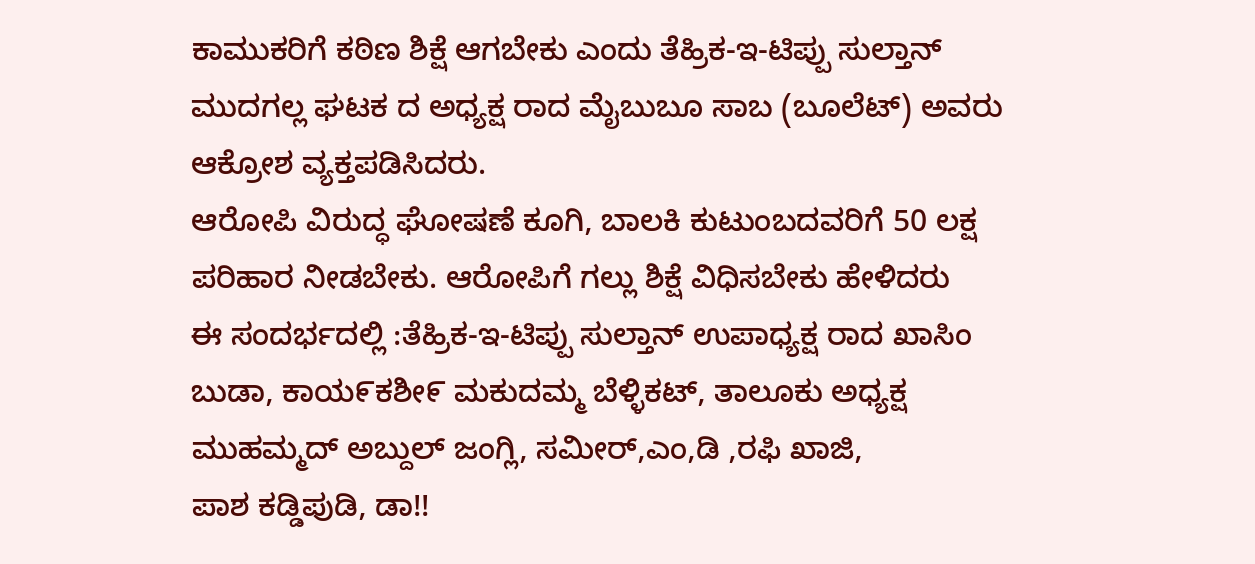ಕಾಮುಕರಿಗೆ ಕಠಿಣ ಶಿಕ್ಷೆ ಆಗಬೇಕು ಎಂದು ತೆಹ್ರಿಕ-ಇ-ಟಿಪ್ಪು ಸುಲ್ತಾನ್ ಮುದಗಲ್ಲ ಘಟಕ ದ ಅಧ್ಯಕ್ಷ ರಾದ ಮೈಬುಬೂ ಸಾಬ (ಬೂಲೆಟ್) ಅವರು ಆಕ್ರೋಶ ವ್ಯಕ್ತಪಡಿಸಿದರು.
ಆರೋಪಿ ವಿರುದ್ಧ ಘೋಷಣೆ ಕೂಗಿ, ಬಾಲಕಿ ಕುಟುಂಬದವರಿಗೆ 50 ಲಕ್ಷ ಪರಿಹಾರ ನೀಡಬೇಕು. ಆರೋಪಿಗೆ ಗಲ್ಲು ಶಿಕ್ಷೆ ವಿಧಿಸಬೇಕು ಹೇಳಿದರು
ಈ ಸಂದರ್ಭದಲ್ಲಿ :ತೆಹ್ರಿಕ-ಇ-ಟಿಪ್ಪು ಸುಲ್ತಾನ್ ಉಪಾಧ್ಯಕ್ಷ ರಾದ ಖಾಸಿಂ ಬುಡಾ, ಕಾಯ೯ಕಶೀ೯ ಮಕುದಮ್ಮ ಬೆಳ್ಳಿಕಟ್, ತಾಲೂಕು ಅಧ್ಯಕ್ಷ ಮುಹಮ್ಮದ್ ಅಬ್ದುಲ್ ಜಂಗ್ಲಿ, ಸಮೀರ್,ಎಂ,ಡಿ ,ರಫಿ ಖಾಜಿ,
ಪಾಶ ಕಡ್ಡಿಪುಡಿ, ಡಾ!!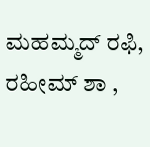ಮಹಮ್ಮದ್ ರಫಿ, ರಹೀಮ್ ಶಾ ,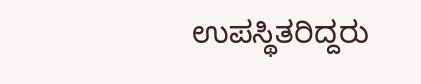ಉಪಸ್ಥಿತರಿದ್ದರು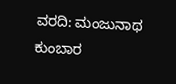ವರದಿ: ಮಂಜುನಾಥ ಕುಂಬಾರ